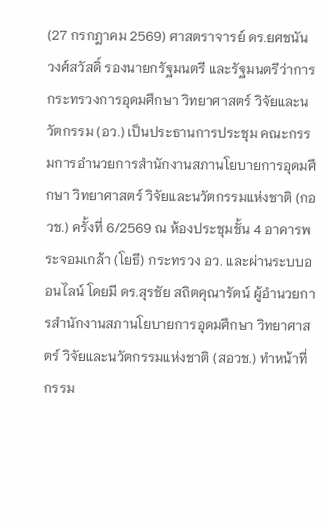(27 กรกฎาคม 2569) ศาสตราจารย์ ดร.ยศชนัน วงศ์สวัสดิ์ รองนายกรัฐมนตรี และรัฐมนตรีว่าการกระทรวงการอุดมศึกษา วิทยาศาสตร์ วิจัยและนวัตกรรม (อว.) เป็นประธานการประชุม คณะกรรมการอำนวยการสำนักงานสภานโยบายการอุดมศึกษา วิทยาศาสตร์ วิจัยและนวัตกรรมแห่งชาติ (กอวช.) ครั้งที่ 6/2569 ณ ห้องประชุมชั้น 4 อาคารพระจอมเกล้า (โยธี) กระทรวง อว. และผ่านระบบออนไลน์ โดยมี ดร.สุรชัย สถิตคุณารัตน์ ผู้อำนวยการสำนักงานสภานโยบายการอุดมศึกษา วิทยาศาสตร์ วิจัยและนวัตกรรมแห่งชาติ (สอวช.) ทำหน้าที่กรรม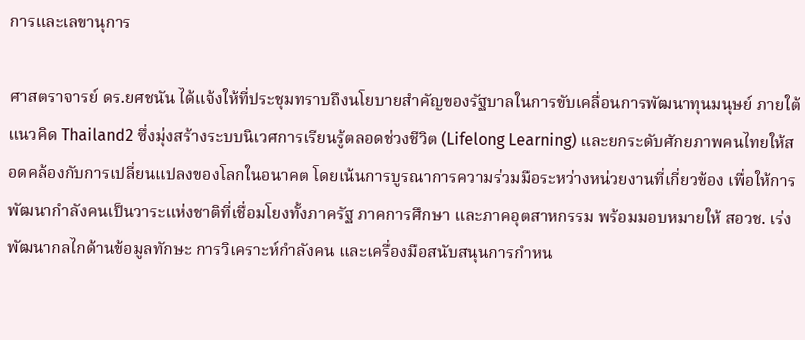การและเลขานุการ

ศาสตราจารย์ ดร.ยศชนัน ได้แจ้งให้ที่ประชุมทราบถึงนโยบายสำคัญของรัฐบาลในการขับเคลื่อนการพัฒนาทุนมนุษย์ ภายใต้แนวคิด Thailand2 ซึ่งมุ่งสร้างระบบนิเวศการเรียนรู้ตลอดช่วงชีวิต (Lifelong Learning) และยกระดับศักยภาพคนไทยให้สอดคล้องกับการเปลี่ยนแปลงของโลกในอนาคต โดยเน้นการบูรณาการความร่วมมือระหว่างหน่วยงานที่เกี่ยวข้อง เพื่อให้การพัฒนากำลังคนเป็นวาระแห่งชาติที่เชื่อมโยงทั้งภาครัฐ ภาคการศึกษา และภาคอุตสาหกรรม พร้อมมอบหมายให้ สอวช. เร่งพัฒนากลไกด้านข้อมูลทักษะ การวิเคราะห์กำลังคน และเครื่องมือสนับสนุนการกำหน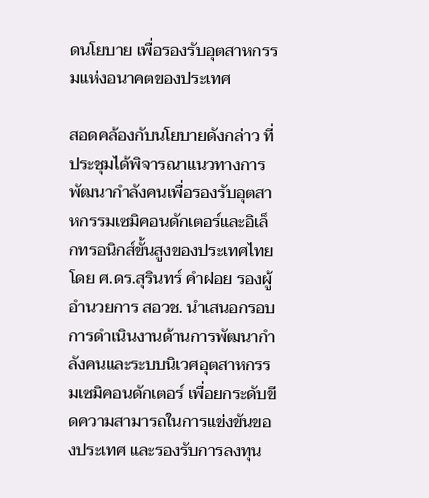ดนโยบาย เพื่อรองรับอุตสาหกรรมแห่งอนาคตของประเทศ

สอดคล้องกับนโยบายดังกล่าว ที่ประชุมได้พิจารณาแนวทางการพัฒนากำลังคนเพื่อรองรับอุตสาหกรรมเซมิคอนดักเตอร์และอิเล็กทรอนิกส์ขั้นสูงของประเทศไทย โดย ศ.ดร.สุรินทร์ คำฝอย รองผู้อำนวยการ สอวช. นำเสนอกรอบการดำเนินงานด้านการพัฒนากำลังคนและระบบนิเวศอุตสาหกรรมเซมิคอนดักเตอร์ เพื่อยกระดับขีดความสามารถในการแข่งขันของประเทศ และรองรับการลงทุน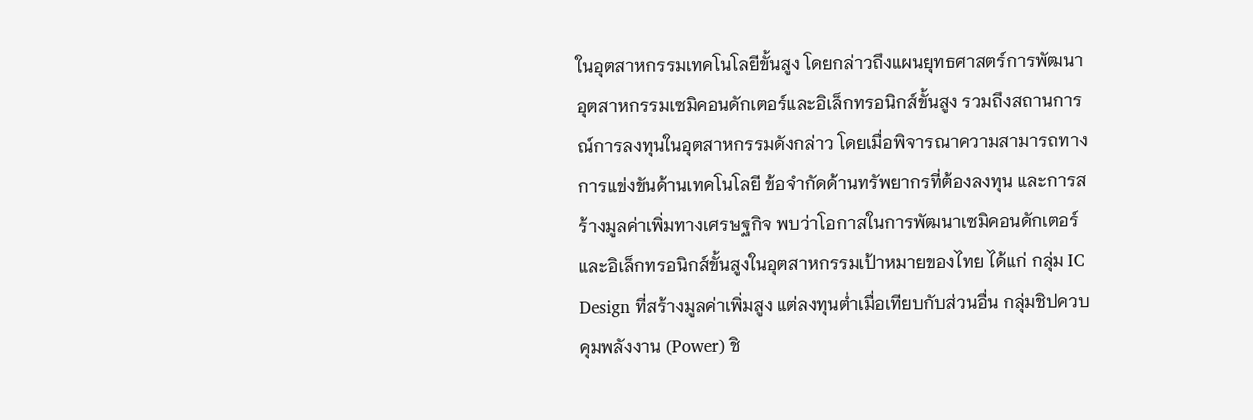ในอุตสาหกรรมเทคโนโลยีขั้นสูง โดยกล่าวถึงแผนยุทธศาสตร์การพัฒนาอุตสาหกรรมเซมิคอนดักเตอร์และอิเล็กทรอนิกส์ขั้นสูง รวมถึงสถานการณ์การลงทุนในอุตสาหกรรมดังกล่าว โดยเมื่อพิจารณาความสามารถทางการแข่งขันด้านเทคโนโลยี ข้อจำกัดด้านทรัพยากรที่ต้องลงทุน และการสร้างมูลค่าเพิ่มทางเศรษฐกิจ พบว่าโอกาสในการพัฒนาเซมิคอนดักเตอร์และอิเล็กทรอนิกส์ขั้นสูงในอุตสาหกรรมเป้าหมายของไทย ได้แก่ กลุ่ม IC Design ที่สร้างมูลค่าเพิ่มสูง แต่ลงทุนต่ำเมื่อเทียบกับส่วนอื่น กลุ่มชิปควบคุมพลังงาน (Power) ชิ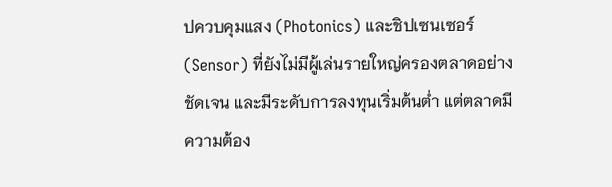ปควบคุมแสง (Photonics) และชิปเซนเซอร์ (Sensor) ที่ยังไม่มีผู้เล่นรายใหญ่ครองตลาดอย่างชัดเจน และมีระดับการลงทุนเริ่มต้นต่ำ แต่ตลาดมีความต้อง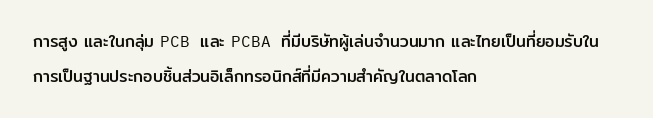การสูง และในกลุ่ม PCB และ PCBA ที่มีบริษัทผู้เล่นจำนวนมาก และไทยเป็นที่ยอมรับในการเป็นฐานประกอบชิ้นส่วนอิเล็กทรอนิกส์ที่มีความสำคัญในตลาดโลก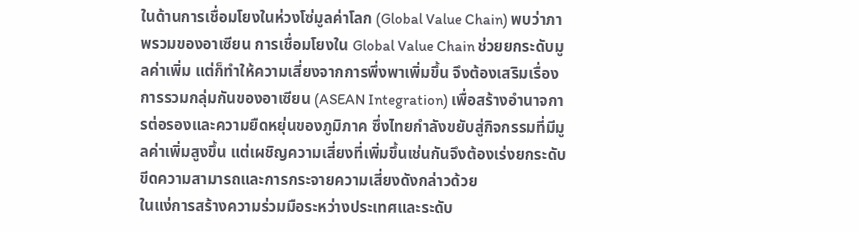ในด้านการเชื่อมโยงในห่วงโซ่มูลค่าโลก (Global Value Chain) พบว่าภาพรวมของอาเซียน การเชื่อมโยงใน Global Value Chain ช่วยยกระดับมูลค่าเพิ่ม แต่ก็ทำให้ความเสี่ยงจากการพึ่งพาเพิ่มขึ้น จึงต้องเสริมเรื่องการรวมกลุ่มกันของอาเซียน (ASEAN Integration) เพื่อสร้างอำนาจการต่อรองและความยืดหยุ่นของภูมิภาค ซึ่งไทยกําลังขยับสู่กิจกรรมที่มีมูลค่าเพิ่มสูงขึ้น แต่เผชิญความเสี่ยงที่เพิ่มขึ้นเช่นกันจึงต้องเร่งยกระดับขีดความสามารถและการกระจายความเสี่ยงดังกล่าวด้วย
ในแง่การสร้างความร่วมมือระหว่างประเทศและระดับ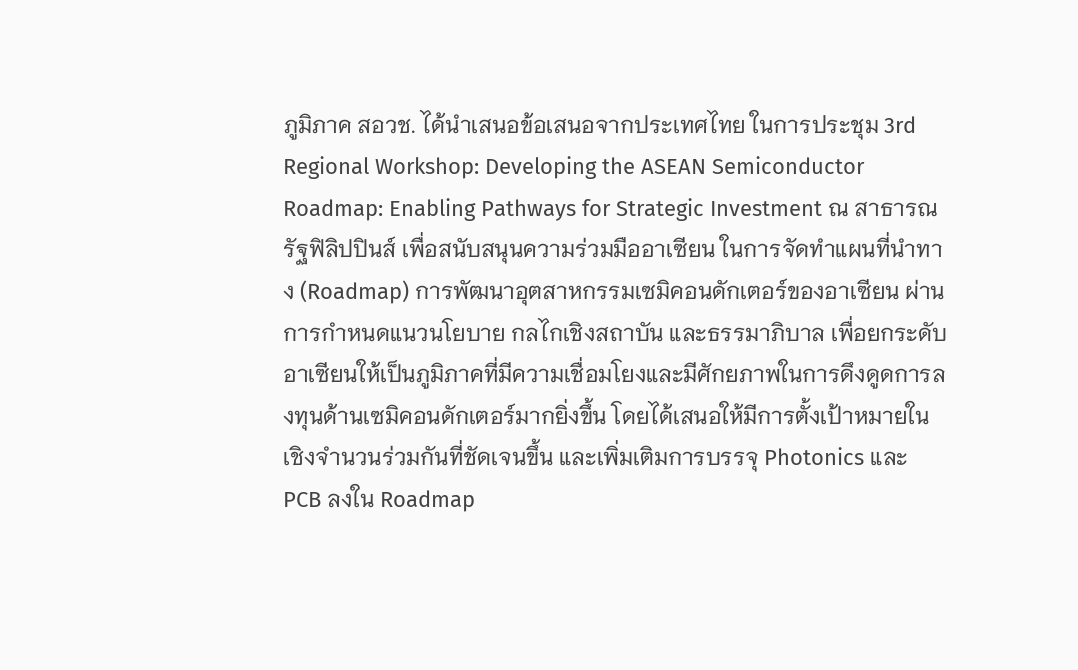ภูมิภาค สอวช. ได้นำเสนอข้อเสนอจากประเทศไทย ในการประชุม 3rd Regional Workshop: Developing the ASEAN Semiconductor Roadmap: Enabling Pathways for Strategic Investment ณ สาธารณรัฐฟิลิปปินส์ เพื่อสนับสนุนความร่วมมืออาเซียน ในการจัดทำแผนที่นำทาง (Roadmap) การพัฒนาอุตสาหกรรมเซมิคอนดักเตอร์ของอาเซียน ผ่านการกำหนดแนวนโยบาย กลไกเชิงสถาบัน และธรรมาภิบาล เพื่อยกระดับอาเซียนให้เป็นภูมิภาคที่มีความเชื่อมโยงและมีศักยภาพในการดึงดูดการลงทุนด้านเซมิคอนดักเตอร์มากยิ่งขึ้น โดยได้เสนอให้มีการตั้งเป้าหมายในเชิงจำนวนร่วมกันที่ชัดเจนขึ้น และเพิ่มเติมการบรรจุ Photonics และ PCB ลงใน Roadmap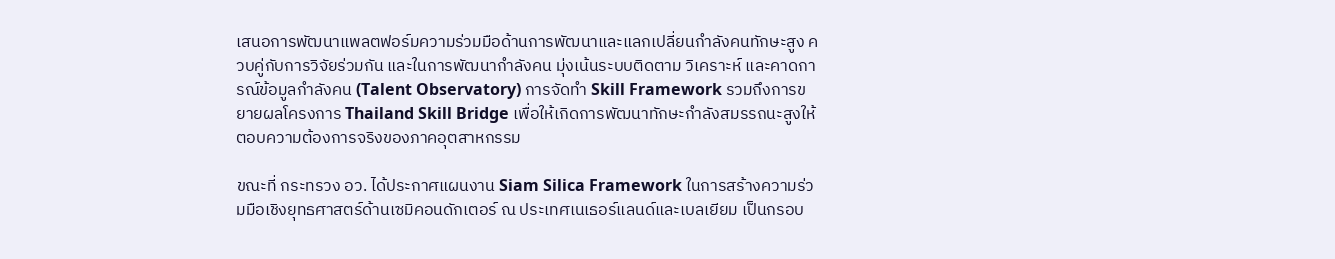เสนอการพัฒนาแพลตฟอร์มความร่วมมือด้านการพัฒนาและแลกเปลี่ยนกําลังคนทักษะสูง ควบคู่กับการวิจัยร่วมกัน และในการพัฒนากําลังคน มุ่งเน้นระบบติดตาม วิเคราะห์ และคาดการณ์ข้อมูลกําลังคน (Talent Observatory) การจัดทำ Skill Framework รวมถึงการขยายผลโครงการ Thailand Skill Bridge เพื่อให้เกิดการพัฒนาทักษะกำลังสมรรถนะสูงให้ตอบความต้องการจริงของภาคอุตสาหกรรม

ขณะที่ กระทรวง อว. ได้ประกาศแผนงาน Siam Silica Framework ในการสร้างความร่วมมือเชิงยุทธศาสตร์ด้านเซมิคอนดักเตอร์ ณ ประเทศเนเธอร์แลนด์และเบลเยียม เป็นกรอบ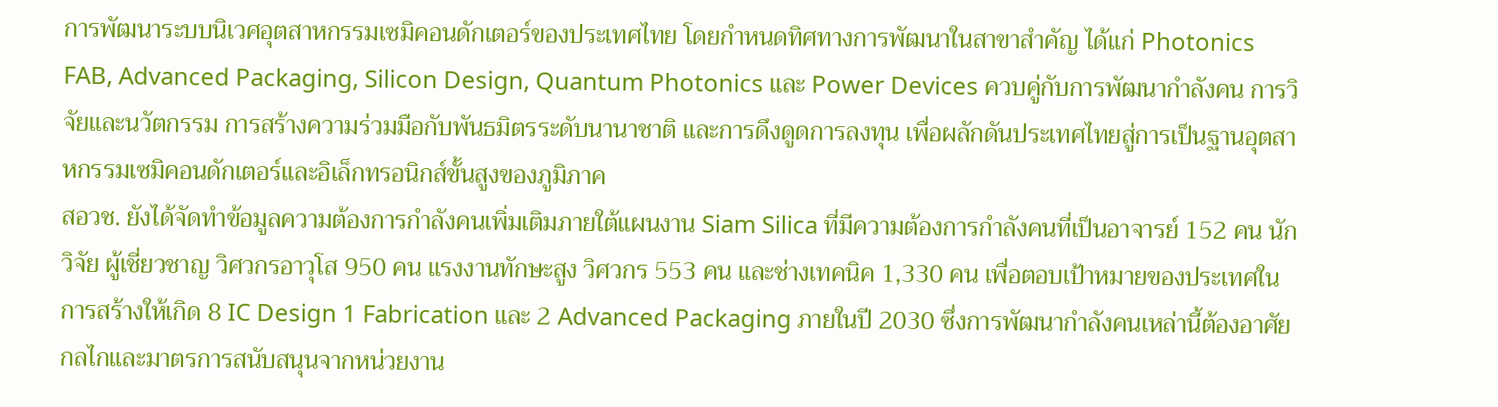การพัฒนาระบบนิเวศอุตสาหกรรมเซมิคอนดักเตอร์ของประเทศไทย โดยกำหนดทิศทางการพัฒนาในสาขาสำคัญ ได้แก่ Photonics FAB, Advanced Packaging, Silicon Design, Quantum Photonics และ Power Devices ควบคู่กับการพัฒนากำลังคน การวิจัยและนวัตกรรม การสร้างความร่วมมือกับพันธมิตรระดับนานาชาติ และการดึงดูดการลงทุน เพื่อผลักดันประเทศไทยสู่การเป็นฐานอุตสาหกรรมเซมิคอนดักเตอร์และอิเล็กทรอนิกส์ขั้นสูงของภูมิภาค
สอวช. ยังได้จัดทำข้อมูลความต้องการกําลังคนเพิ่มเติมภายใต้แผนงาน Siam Silica ที่มีความต้องการกำลังคนที่เป็นอาจารย์ 152 คน นักวิจัย ผู้เชี่ยวชาญ วิศวกรอาวุโส 950 คน แรงงานทักษะสูง วิศวกร 553 คน และช่างเทคนิค 1,330 คน เพื่อตอบเป้าหมายของประเทศในการสร้างให้เกิด 8 IC Design 1 Fabrication และ 2 Advanced Packaging ภายในปี 2030 ซึ่งการพัฒนากำลังคนเหล่านี้ต้องอาศัยกลไกและมาตรการสนับสนุนจากหน่วยงาน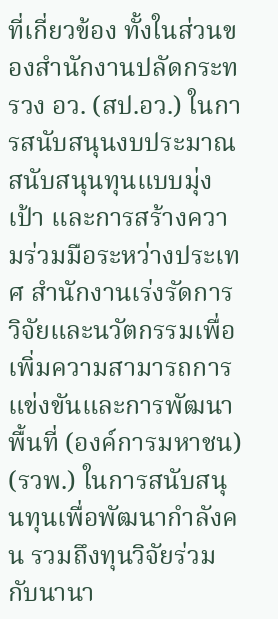ที่เกี่ยวข้อง ทั้งในส่วนของสำนักงานปลัดกระทรวง อว. (สป.อว.) ในการสนับสนุนงบประมาณ สนับสนุนทุนแบบมุ่งเป้า และการสร้างความร่วมมือระหว่างประเทศ สำนักงานเร่งรัดการวิจัยและนวัตกรรมเพื่อเพิ่มความสามารถการแข่งขันและการพัฒนาพื้นที่ (องค์การมหาชน) (รวพ.) ในการสนับสนุนทุนเพื่อพัฒนากำลังคน รวมถึงทุนวิจัยร่วมกับนานา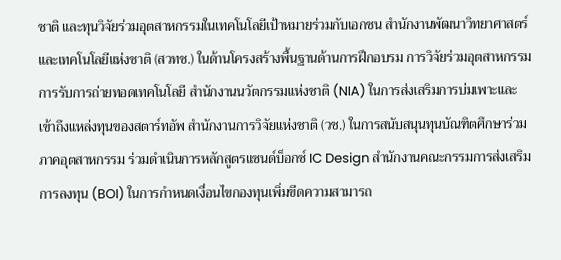ชาติ และทุนวิจัยร่วมอุตสาหกรรมในเทคโนโลยีเป้าหมายร่วมกับเอกชน สำนักงานพัฒนาวิทยาศาสตร์และเทคโนโลยีแห่งชาติ (สวทช.) ในด้านโครงสร้างพื้นฐานด้านการฝึกอบรม การวิจัยร่วมอุตสาหกรรม การรับการถ่ายทอดเทคโนโลยี สำนักงานนวัตกรรมแห่งชาติ (NIA) ในการส่งเสริมการบ่มเพาะและเข้าถึงแหล่งทุนของสตาร์ทอัพ สำนักงานการวิจัยแห่งชาติ (วช.) ในการสนับสนุนทุนบัณฑิตศึกษาร่วมภาคอุตสาหกรรม ร่วมดำเนินการหลักสูตรแซนด์บ็อกซ์ IC Design สำนักงานคณะกรรมการส่งเสริมการลงทุน (BOI) ในการกำหนดเงื่อนไขกองทุนเพิ่มขีดความสามารถ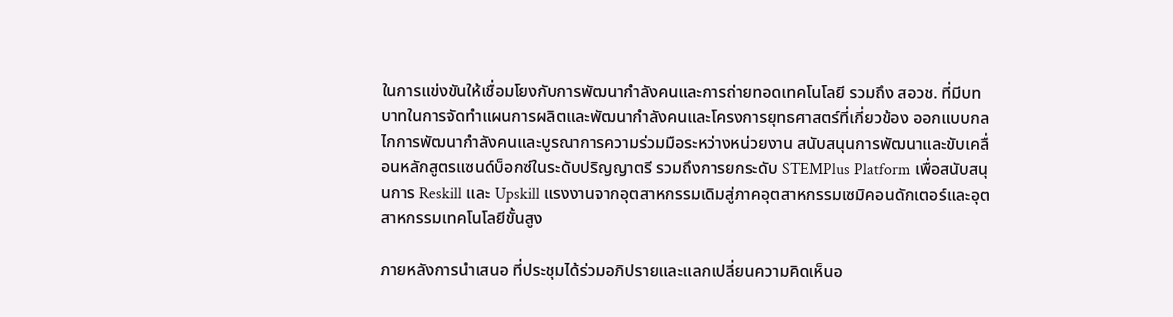ในการแข่งขันให้เชื่อมโยงกับการพัฒนากำลังคนและการถ่ายทอดเทคโนโลยี รวมถึง สอวช. ที่มีบทบาทในการจัดทำแผนการผลิตและพัฒนากําลังคนและโครงการยุทธศาสตร์ที่เกี่ยวข้อง ออกแบบกลไกการพัฒนากําลังคนและบูรณาการความร่วมมือระหว่างหน่วยงาน สนับสนุนการพัฒนาและขับเคลื่อนหลักสูตรแซนด์บ็อกซ์ในระดับปริญญาตรี รวมถึงการยกระดับ STEMPlus Platform เพื่อสนับสนุนการ Reskill และ Upskill แรงงานจากอุตสาหกรรมเดิมสู่ภาคอุตสาหกรรมเซมิคอนดักเตอร์และอุตสาหกรรมเทคโนโลยีขั้นสูง

ภายหลังการนำเสนอ ที่ประชุมได้ร่วมอภิปรายและแลกเปลี่ยนความคิดเห็นอ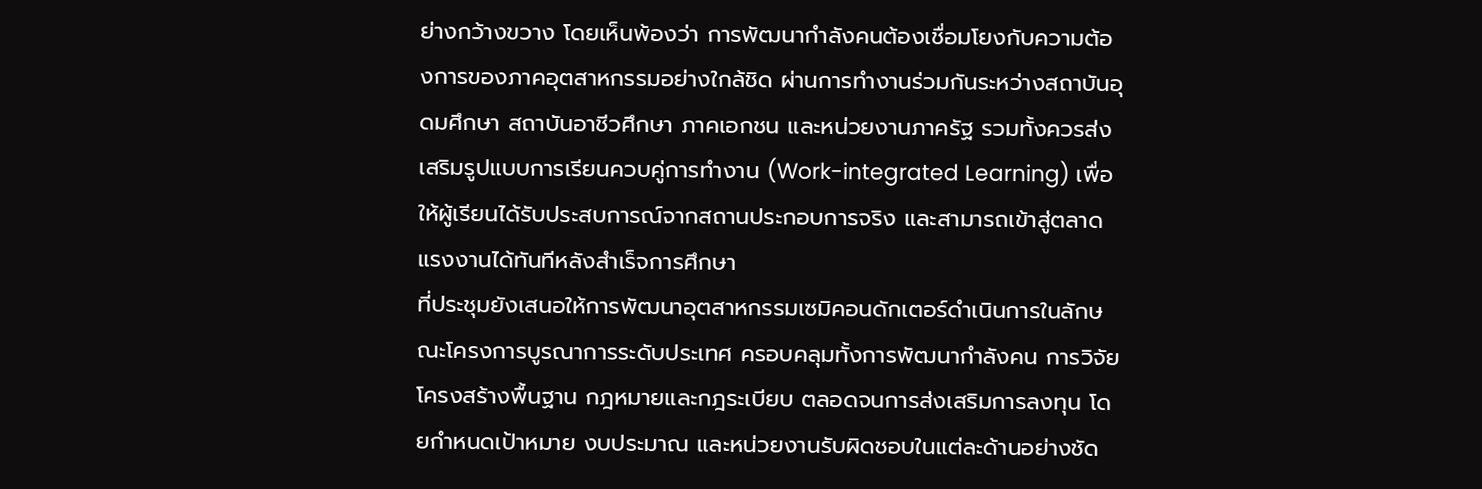ย่างกว้างขวาง โดยเห็นพ้องว่า การพัฒนากำลังคนต้องเชื่อมโยงกับความต้องการของภาคอุตสาหกรรมอย่างใกล้ชิด ผ่านการทำงานร่วมกันระหว่างสถาบันอุดมศึกษา สถาบันอาชีวศึกษา ภาคเอกชน และหน่วยงานภาครัฐ รวมทั้งควรส่งเสริมรูปแบบการเรียนควบคู่การทำงาน (Work-integrated Learning) เพื่อให้ผู้เรียนได้รับประสบการณ์จากสถานประกอบการจริง และสามารถเข้าสู่ตลาดแรงงานได้ทันทีหลังสำเร็จการศึกษา
ที่ประชุมยังเสนอให้การพัฒนาอุตสาหกรรมเซมิคอนดักเตอร์ดำเนินการในลักษณะโครงการบูรณาการระดับประเทศ ครอบคลุมทั้งการพัฒนากำลังคน การวิจัย โครงสร้างพื้นฐาน กฎหมายและกฎระเบียบ ตลอดจนการส่งเสริมการลงทุน โดยกำหนดเป้าหมาย งบประมาณ และหน่วยงานรับผิดชอบในแต่ละด้านอย่างชัด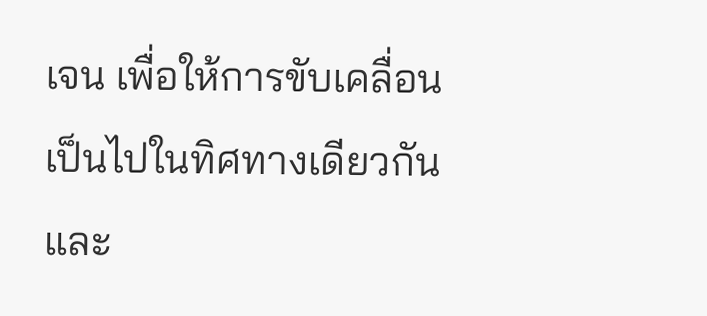เจน เพื่อให้การขับเคลื่อนเป็นไปในทิศทางเดียวกัน และ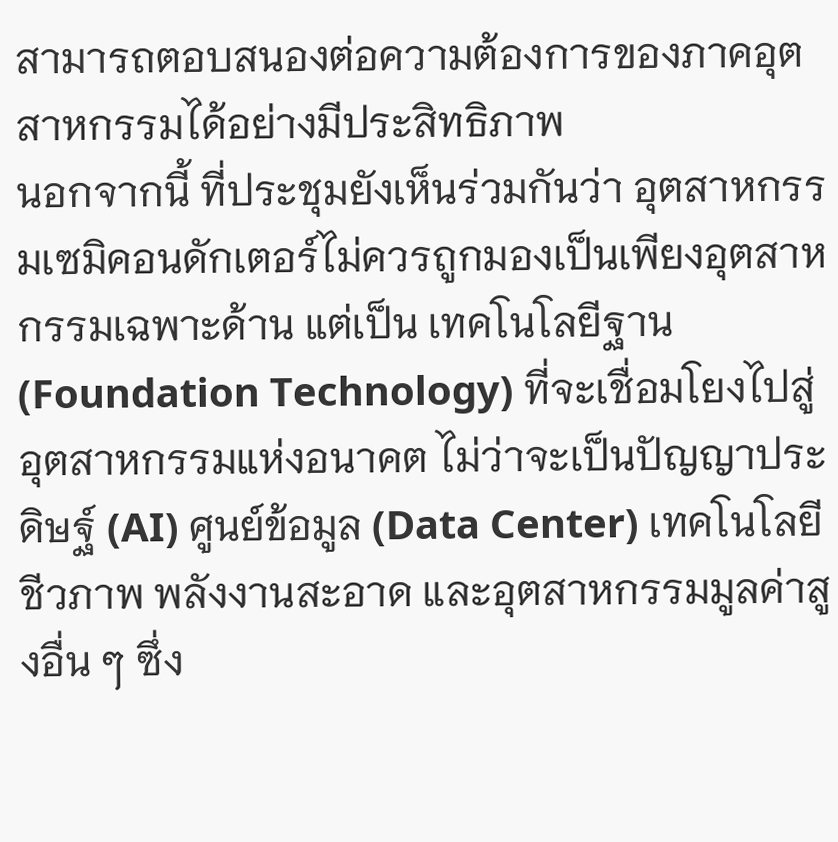สามารถตอบสนองต่อความต้องการของภาคอุตสาหกรรมได้อย่างมีประสิทธิภาพ
นอกจากนี้ ที่ประชุมยังเห็นร่วมกันว่า อุตสาหกรรมเซมิคอนดักเตอร์ไม่ควรถูกมองเป็นเพียงอุตสาหกรรมเฉพาะด้าน แต่เป็น เทคโนโลยีฐาน (Foundation Technology) ที่จะเชื่อมโยงไปสู่อุตสาหกรรมแห่งอนาคต ไม่ว่าจะเป็นปัญญาประดิษฐ์ (AI) ศูนย์ข้อมูล (Data Center) เทคโนโลยีชีวภาพ พลังงานสะอาด และอุตสาหกรรมมูลค่าสูงอื่น ๆ ซึ่ง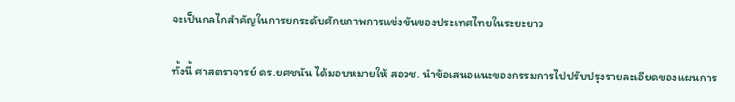จะเป็นกลไกสำคัญในการยกระดับศักยภาพการแข่งขันของประเทศไทยในระยะยาว

ทั้งนี้ ศาสตราจารย์ ดร.ยศชนัน ได้มอบหมายให้ สอวช. นำข้อเสนอแนะของกรรมการไปปรับปรุงรายละเอียดของแผนการ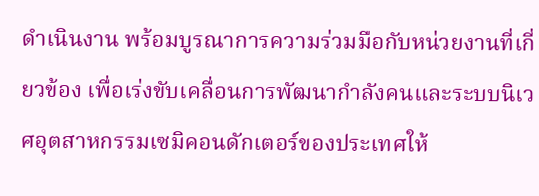ดำเนินงาน พร้อมบูรณาการความร่วมมือกับหน่วยงานที่เกี่ยวข้อง เพื่อเร่งขับเคลื่อนการพัฒนากำลังคนและระบบนิเวศอุตสาหกรรมเซมิคอนดักเตอร์ของประเทศให้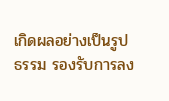เกิดผลอย่างเป็นรูปธรรม รองรับการลง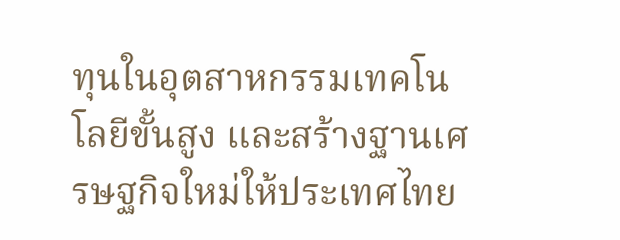ทุนในอุตสาหกรรมเทคโนโลยีขั้นสูง และสร้างฐานเศรษฐกิจใหม่ให้ประเทศไทย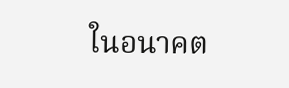ในอนาคต